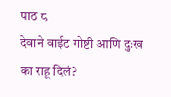पाठ ८
देवाने वाईट गोष्टी आणि दुःख का राहू दिलं?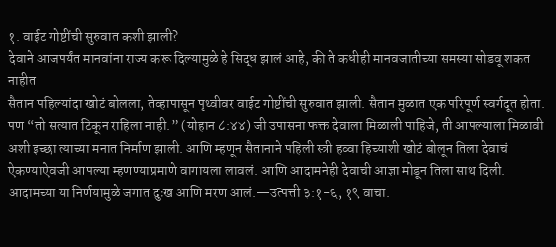१. वाईट गोष्टींची सुरुवात कशी झाली?
देवाने आजपर्यंत मानवांना राज्य करू दिल्यामुळे हे सिद्ध झालं आहे, की ते कधीही मानवजातीच्या समस्या सोडवू शकत नाहीत
सैतान पहिल्यांदा खोटं बोलला, तेव्हापासून पृथ्वीवर वाईट गोष्टींची सुरुवात झाली. सैतान मुळात एक परिपूर्ण स्वर्गदूत होता. पण “तो सत्यात टिकून राहिला नाही.” (योहान ८:४४) जी उपासना फक्त देवाला मिळाली पाहिजे, ती आपल्याला मिळावी अशी इच्छा त्याच्या मनात निर्माण झाली. आणि म्हणून सैतानाने पहिली स्त्री हव्वा हिच्याशी खोटं बोलून तिला देवाचं ऐकण्याऐवजी आपल्या म्हणण्याप्रमाणे वागायला लावलं. आणि आदामनेही देवाची आज्ञा मोडून तिला साथ दिली. आदामच्या या निर्णयामुळे जगात दुःख आणि मरण आलं.—उत्पत्ती ३:१-६, १९ वाचा.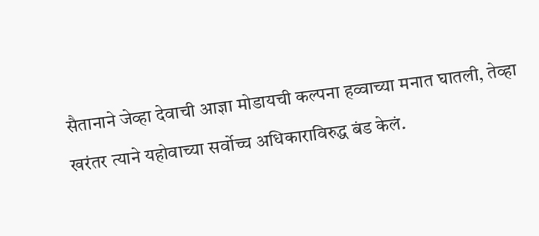सैतानाने जेव्हा देवाची आज्ञा मोडायची कल्पना हव्वाच्या मनात घातली, तेव्हा खरंतर त्याने यहोवाच्या सर्वोच्च अधिकाराविरुद्ध बंड केलं.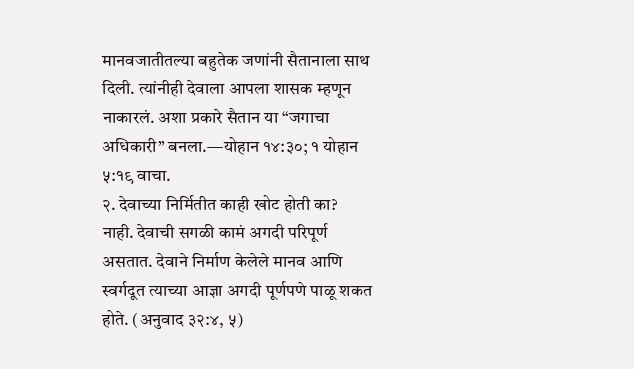मानवजातीतल्या बहुतेक जणांनी सैतानाला साथ दिली. त्यांनीही देवाला आपला शासक म्हणून नाकारलं. अशा प्रकारे सैतान या “जगाचा अधिकारी” बनला.—योहान १४:३०; १ योहान ५:१९ वाचा.
२. देवाच्या निर्मितीत काही खोट होती का?
नाही. देवाची सगळी कामं अगदी परिपूर्ण असतात. देवाने निर्माण केलेले मानव आणि स्वर्गदूत त्याच्या आज्ञा अगदी पूर्णपणे पाळू शकत होते. (अनुवाद ३२:४, ५)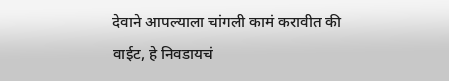देवाने आपल्याला चांगली कामं करावीत की वाईट, हे निवडायचं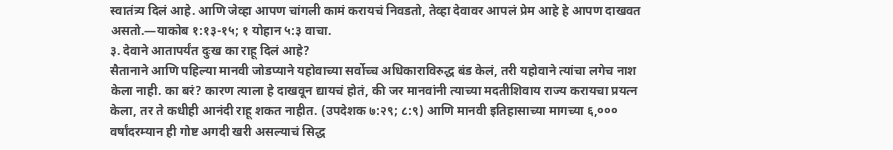स्वातंत्र्य दिलं आहे. आणि जेव्हा आपण चांगली कामं करायचं निवडतो, तेव्हा देवावर आपलं प्रेम आहे हे आपण दाखवत असतो.—याकोब १:१३-१५; १ योहान ५:३ वाचा.
३. देवाने आतापर्यंत दुःख का राहू दिलं आहे?
सैतानाने आणि पहिल्या मानवी जोडप्याने यहोवाच्या सर्वोच्च अधिकाराविरुद्ध बंड केलं, तरी यहोवाने त्यांचा लगेच नाश केला नाही. का बरं? कारण त्याला हे दाखवून द्यायचं होतं, की जर मानवांनी त्याच्या मदतीशिवाय राज्य करायचा प्रयत्न केला, तर ते कधीही आनंदी राहू शकत नाहीत. (उपदेशक ७:२९; ८:९) आणि मानवी इतिहासाच्या मागच्या ६,००० वर्षांदरम्यान ही गोष्ट अगदी खरी असल्याचं सिद्ध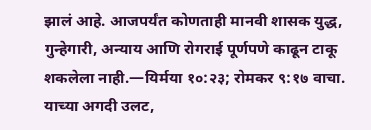झालं आहे. आजपर्यंत कोणताही मानवी शासक युद्ध, गुन्हेगारी, अन्याय आणि रोगराई पूर्णपणे काढून टाकू शकलेला नाही.—यिर्मया १०:२३; रोमकर ९:१७ वाचा.
याच्या अगदी उलट,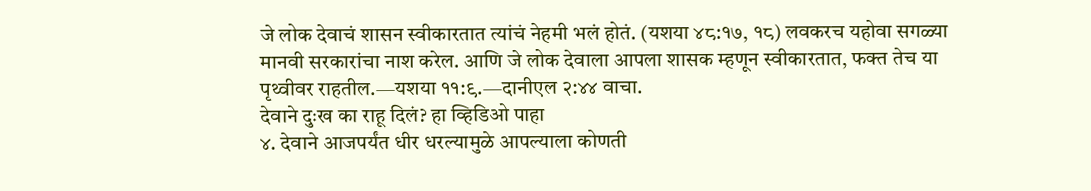जे लोक देवाचं शासन स्वीकारतात त्यांचं नेहमी भलं होतं. (यशया ४८:१७, १८) लवकरच यहोवा सगळ्या मानवी सरकारांचा नाश करेल. आणि जे लोक देवाला आपला शासक म्हणून स्वीकारतात, फक्त तेच या पृथ्वीवर राहतील.—यशया ११:९.—दानीएल २:४४ वाचा.
देवाने दुःख का राहू दिलं? हा व्हिडिओ पाहा
४. देवाने आजपर्यंत धीर धरल्यामुळे आपल्याला कोणती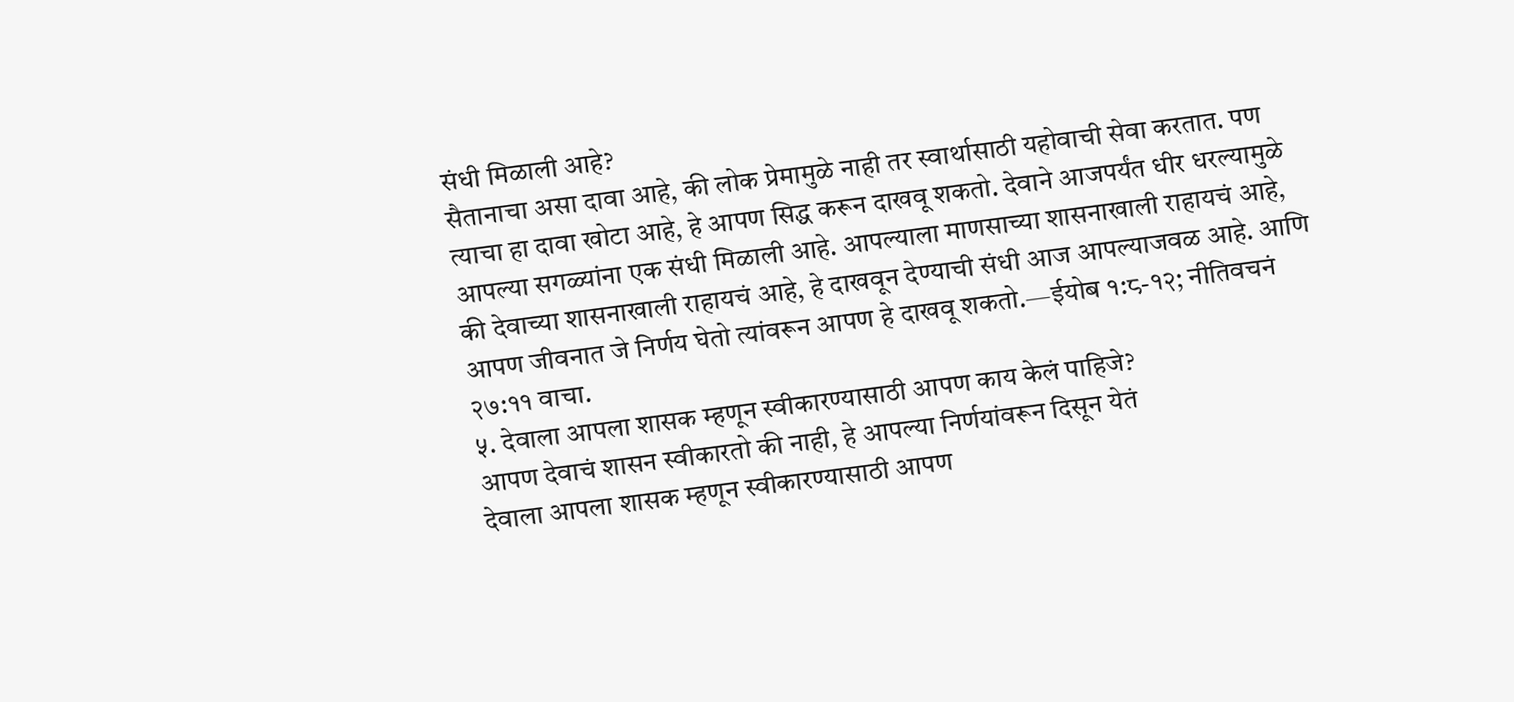संधी मिळाली आहे?
सैतानाचा असा दावा आहे, की लोक प्रेमामुळे नाही तर स्वार्थासाठी यहोवाची सेवा करतात. पण त्याचा हा दावा खोटा आहे, हे आपण सिद्ध करून दाखवू शकतो. देवाने आजपर्यंत धीर धरल्यामुळे आपल्या सगळ्यांना एक संधी मिळाली आहे. आपल्याला माणसाच्या शासनाखाली राहायचं आहे, की देवाच्या शासनाखाली राहायचं आहे, हे दाखवून देण्याची संधी आज आपल्याजवळ आहे. आणि आपण जीवनात जे निर्णय घेतो त्यांवरून आपण हे दाखवू शकतो.—ईयोब १:८-१२; नीतिवचनं २७:११ वाचा.
५. देवाला आपला शासक म्हणून स्वीकारण्यासाठी आपण काय केलं पाहिजे?
आपण देवाचं शासन स्वीकारतो की नाही, हे आपल्या निर्णयांवरून दिसून येतं
देवाला आपला शासक म्हणून स्वीकारण्यासाठी आपण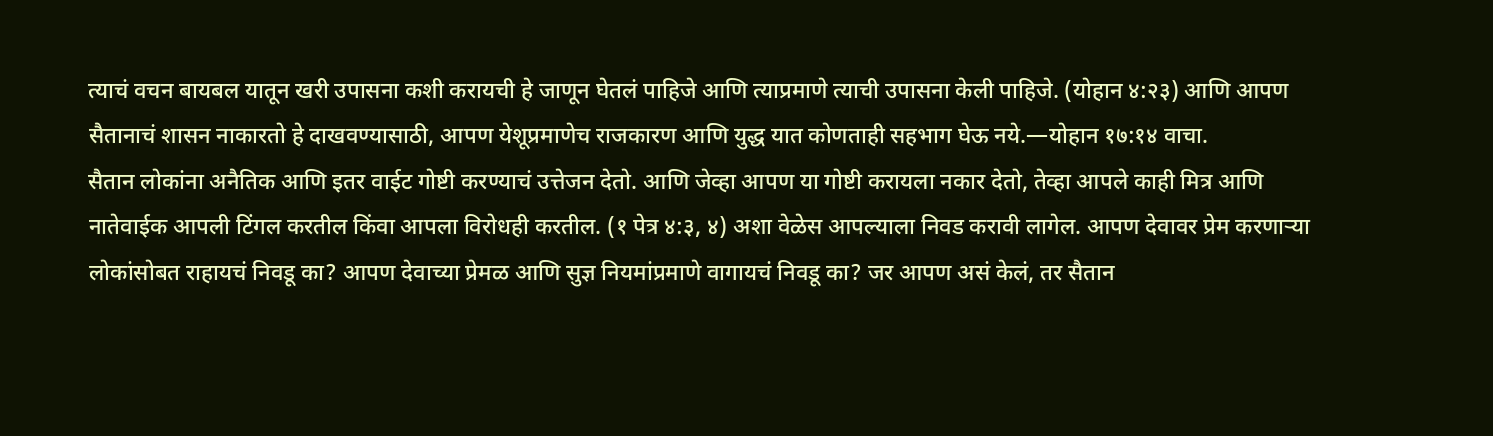त्याचं वचन बायबल यातून खरी उपासना कशी करायची हे जाणून घेतलं पाहिजे आणि त्याप्रमाणे त्याची उपासना केली पाहिजे. (योहान ४:२३) आणि आपण सैतानाचं शासन नाकारतो हे दाखवण्यासाठी, आपण येशूप्रमाणेच राजकारण आणि युद्ध यात कोणताही सहभाग घेऊ नये.—योहान १७:१४ वाचा.
सैतान लोकांना अनैतिक आणि इतर वाईट गोष्टी करण्याचं उत्तेजन देतो. आणि जेव्हा आपण या गोष्टी करायला नकार देतो, तेव्हा आपले काही मित्र आणि नातेवाईक आपली टिंगल करतील किंवा आपला विरोधही करतील. (१ पेत्र ४:३, ४) अशा वेळेस आपल्याला निवड करावी लागेल. आपण देवावर प्रेम करणाऱ्या लोकांसोबत राहायचं निवडू का? आपण देवाच्या प्रेमळ आणि सुज्ञ नियमांप्रमाणे वागायचं निवडू का? जर आपण असं केलं, तर सैतान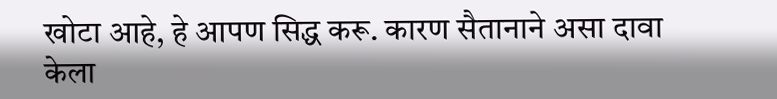खोटा आहे, हे आपण सिद्ध करू. कारण सैतानाने असा दावा केला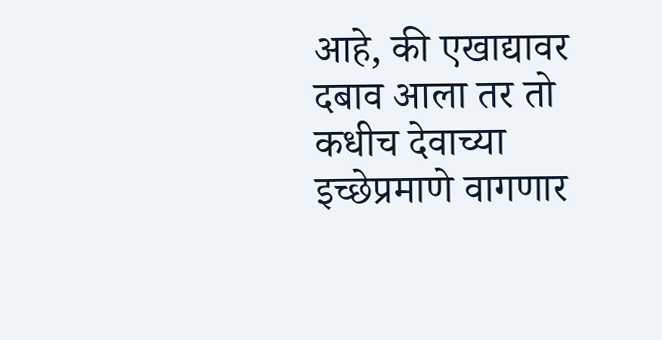आहे, की एखाद्यावर दबाव आला तर तो कधीच देवाच्या इच्छेप्रमाणे वागणार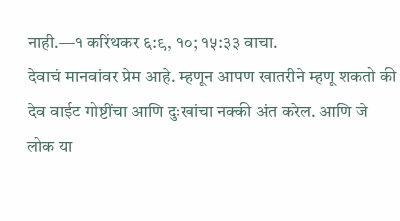नाही.—१ करिंथकर ६:९, १०; १५:३३ वाचा.
देवाचं मानवांवर प्रेम आहे. म्हणून आपण खातरीने म्हणू शकतो की देव वाईट गोष्टींचा आणि दुःखांचा नक्की अंत करेल. आणि जे लोक या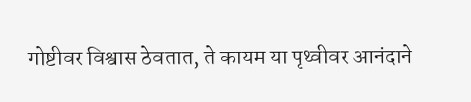गोष्टीवर विश्वास ठेवतात, ते कायम या पृथ्वीवर आनंदाने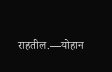राहतील.—योहान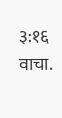३:१६ वाचा.